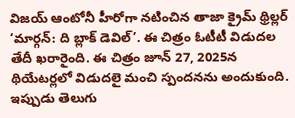విజయ్ ఆంటోనీ హీరోగా నటించిన తాజా క్రైమ్ థ్రిల్లర్ ‘మార్గన్: ది బ్లాక్ డెవిల్’. ఈ చిత్రం ఓటీటీ విడుదల తేదీ ఖరారైంది. ఈ చిత్రం జూన్ 27, 2025న థియేటర్లలో విడుదలై మంచి స్పందనను అందుకుంది. ఇప్పుడు తెలుగు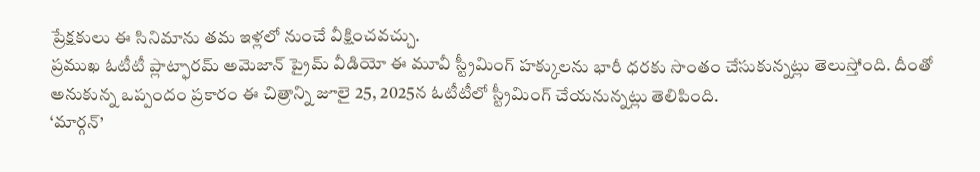ప్రేక్షకులు ఈ సినిమాను తమ ఇళ్లలో నుంచే వీక్షించవచ్చు.
ప్రముఖ ఓటీటీ ప్లాట్ఫారమ్ అమెజాన్ ప్రైమ్ వీడియో ఈ మూవీ స్ట్రీమింగ్ హక్కులను భారీ ధరకు సొంతం చేసుకున్నట్లు తెలుస్తోంది. దీంతో అనుకున్న ఒప్పందం ప్రకారం ఈ చిత్రాన్ని జూలై 25, 2025న ఓటీటీలో స్ట్రీమింగ్ చేయనున్నట్లు తెలిపింది.
‘మార్గన్’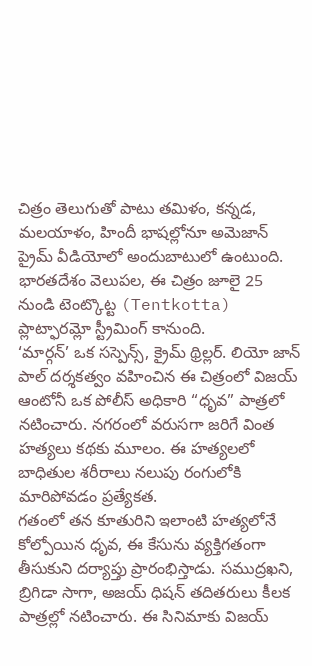చిత్రం తెలుగుతో పాటు తమిళం, కన్నడ, మలయాళం, హిందీ భాషల్లోనూ అమెజాన్ ప్రైమ్ వీడియోలో అందుబాటులో ఉంటుంది. భారతదేశం వెలుపల, ఈ చిత్రం జూలై 25 నుండి టెంట్కొట్ట (Tentkotta) ప్లాట్ఫారమ్లో స్ట్రీమింగ్ కానుంది.
‘మార్గన్’ ఒక సస్పెన్స్, క్రైమ్ థ్రిల్లర్. లియో జాన్ పాల్ దర్శకత్వం వహించిన ఈ చిత్రంలో విజయ్ ఆంటోనీ ఒక పోలీస్ అధికారి “ధృవ” పాత్రలో నటించారు. నగరంలో వరుసగా జరిగే వింత హత్యలు కథకు మూలం. ఈ హత్యలలో బాధితుల శరీరాలు నలుపు రంగులోకి మారిపోవడం ప్రత్యేకత.
గతంలో తన కూతురిని ఇలాంటి హత్యలోనే కోల్పోయిన ధృవ, ఈ కేసును వ్యక్తిగతంగా తీసుకుని దర్యాప్తు ప్రారంభిస్తాడు. సముద్రఖని, బ్రిగిడా సాగా, అజయ్ ధిషన్ తదితరులు కీలక పాత్రల్లో నటించారు. ఈ సినిమాకు విజయ్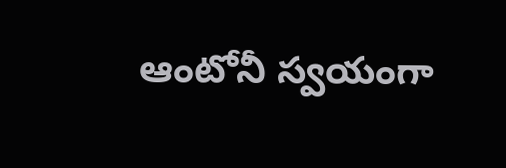ఆంటోనీ స్వయంగా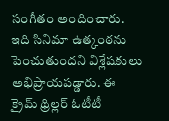సంగీతం అందించారు. ఇది సినిమా ఉత్కంఠను పెంచుతుందని విశ్లేషకులు అభిప్రాయపడ్డారు. ఈ క్రైమ్ థ్రిల్లర్ ఓటీటీ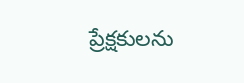ప్రేక్షకులను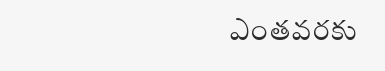ఎంతవరకు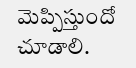మెప్పిస్తుందో చూడాలి.